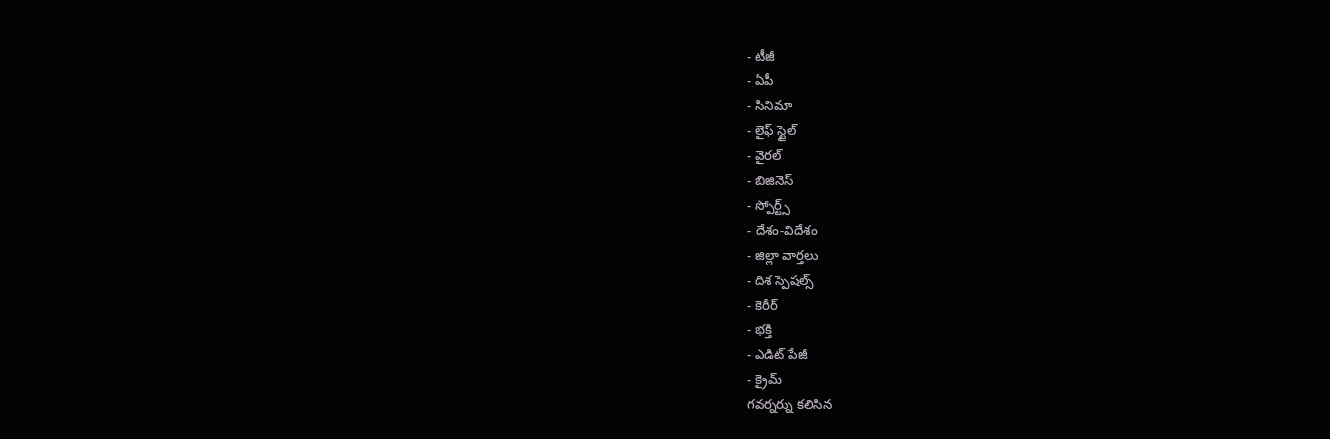- టీజీ
- ఏపీ
- సినిమా
- లైఫ్ స్టైల్
- వైరల్
- బిజినెస్
- స్పోర్ట్స్
- దేశం-విదేశం
- జిల్లా వార్తలు
- దిశ స్పెషల్స్
- కెరీర్
- భక్తి
- ఎడిట్ పేజీ
- క్రైమ్
గవర్నర్ను కలిసిన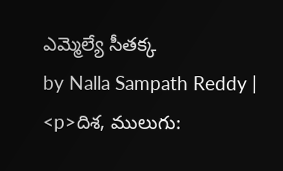ఎమ్మెల్యే సీతక్క
by Nalla Sampath Reddy |
<p>దిశ, ములుగు: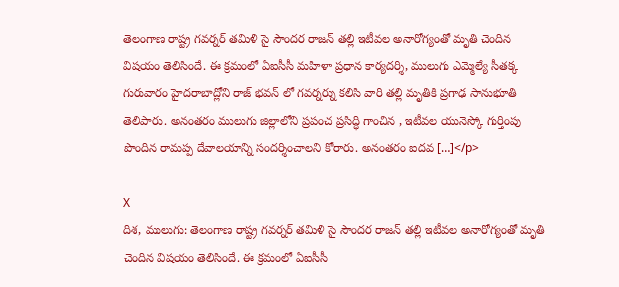తెలంగాణ రాష్ట్ర గవర్నర్ తమిళి సై సౌందర రాజన్ తల్లి ఇటీవల అనారోగ్యంతో మృతి చెందిన విషయం తెలిసిందే. ఈ క్రమంలో ఏఐసీసీ మహిళా ప్రధాన కార్యదర్శి, ములుగు ఎమ్మెల్యే సీతక్క గురువారం హైదరాబాద్లోని రాజ్ భవన్ లో గవర్నర్ను కలిసి వారి తల్లి మృతికి ప్రగాఢ సానుభూతి తెలిపారు. అనంతరం ములుగు జిల్లాలోని ప్రపంచ ప్రసిద్ధి గాంచిన , ఇటీవల యునెస్కో గుర్తింపు పొందిన రామప్ప దేవాలయాన్ని సందర్శించాలని కోరారు. అనంతరం ఐదవ […]</p>

X
దిశ, ములుగు: తెలంగాణ రాష్ట్ర గవర్నర్ తమిళి సై సౌందర రాజన్ తల్లి ఇటీవల అనారోగ్యంతో మృతి చెందిన విషయం తెలిసిందే. ఈ క్రమంలో ఏఐసీసీ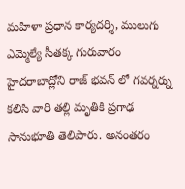మహిళా ప్రధాన కార్యదర్శి, ములుగు ఎమ్మెల్యే సీతక్క గురువారం హైదరాబాద్లోని రాజ్ భవన్ లో గవర్నర్ను కలిసి వారి తల్లి మృతికి ప్రగాఢ సానుభూతి తెలిపారు. అనంతరం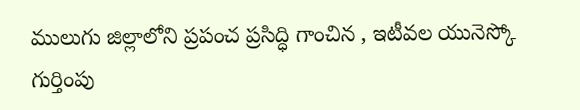ములుగు జిల్లాలోని ప్రపంచ ప్రసిద్ధి గాంచిన , ఇటీవల యునెస్కో గుర్తింపు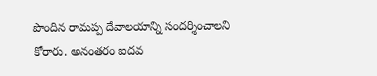పొందిన రామప్ప దేవాలయాన్ని సందర్శించాలని కోరారు. అనంతరం ఐదవ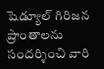షెడ్యూల్ గిరిజన ప్రాంతాలను సందర్శించి వారి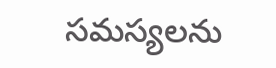సమస్యలను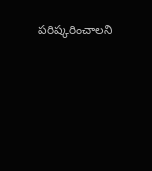పరిష్కరించాలని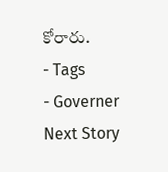కోరారు.
- Tags
- Governer
Next Story